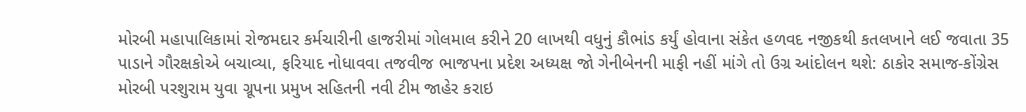મોરબી મહાપાલિકામાં રોજમદાર કર્મચારીની હાજરીમાં ગોલમાલ કરીને 20 લાખથી વધુનું કૌભાંડ કર્યું હોવાના સંકેત હળવદ નજીકથી કતલખાને લઈ જવાતા 35 પાડાને ગૌરક્ષકોએ બચાવ્યા, ફરિયાદ નોધાવવા તજવીજ ભાજપના પ્રદેશ અધ્યક્ષ જો ગેનીબેનની માફી નહીં માંગે તો ઉગ્ર આંદોલન થશે: ઠાકોર સમાજ-કોંગ્રેસ મોરબી પરશુરામ યુવા ગ્રૂપના પ્રમુખ સહિતની નવી ટીમ જાહેર કરાઇ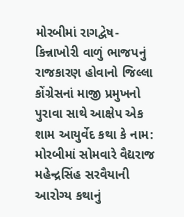મોરબીમાં રાગદ્વેષ-કિન્નાખોરી વાળું ભાજપનું રાજકારણ હોવાનો જિલ્લા કોંગ્રેસનાં માજી પ્રમુખનો પુરાવા સાથે આક્ષેપ એક શામ આયુર્વેદ કથા કે નામ: મોરબીમાં સોમવારે વૈદ્યરાજ મહેન્દ્રસિંહ સરવૈયાની આરોગ્ય કથાનું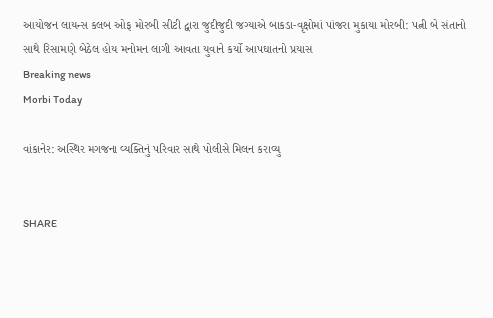આયોજન લાયન્સ કલબ ઓફ મોરબી સીટી દ્વારા જુદીજુદી જગ્યાએ બાકડા-વૃક્ષોમાં પાંજરા મુકાયા મોરબી: પત્ની બે સંતાનો સાથે રિસામણે બેઠેલ હોય મનોમન લાગી આવતા યુવાને કર્યો આપઘાતનો પ્રયાસ
Breaking news
Morbi Today

વાંકાનેર: અસ્થિર મગજના વ્યક્તિનું પરિવાર સાથે પોલીસે મિલન કરાવ્યુ


SHARE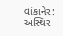વાંકાનેર: અસ્થિર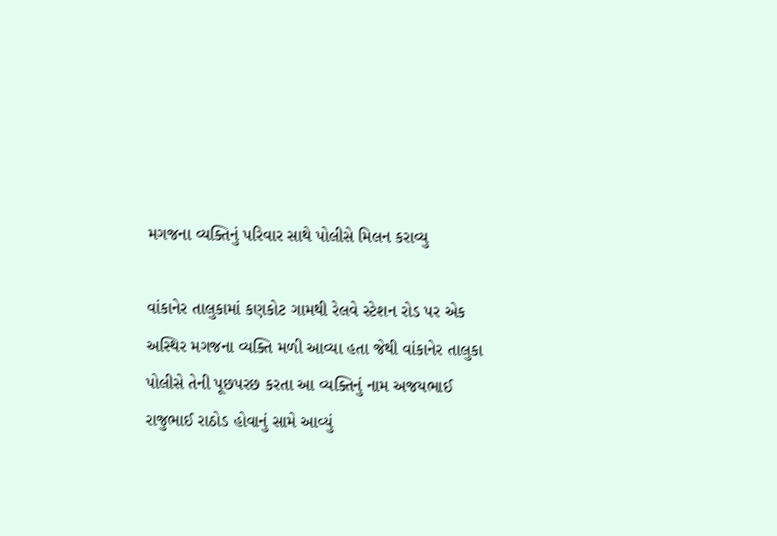મગજના વ્યક્તિનું પરિવાર સાથે પોલીસે મિલન કરાવ્યુ

વાંકાનેર તાલુકામાં કણકોટ ગામથી રેલવે સ્ટેશન રોડ પર એક અસ્થિર મગજના વ્યક્તિ મળી આવ્યા હતા જેથી વાંકાનેર તાલુકા પોલીસે તેની પૂછપરછ કરતા આ વ્યક્તિનું નામ અજયભાઈ રાજુભાઈ રાઠોડ હોવાનું સામે આવ્યું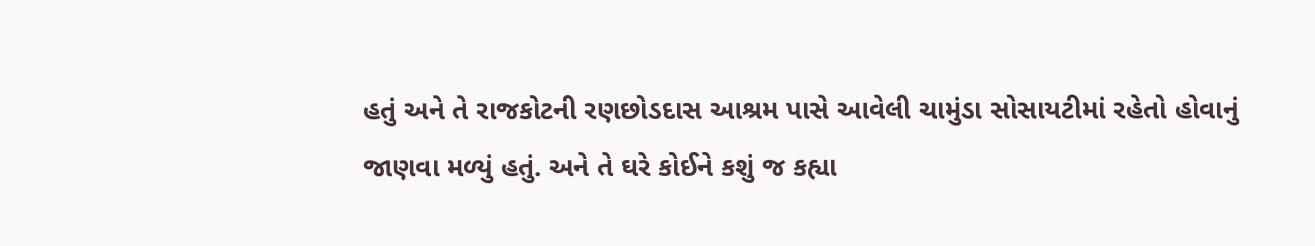હતું અને તે રાજકોટની રણછોડદાસ આશ્રમ પાસે આવેલી ચામુંડા સોસાયટીમાં રહેતો હોવાનું જાણવા મળ્યું હતું. અને તે ઘરે કોઈને કશું જ કહ્યા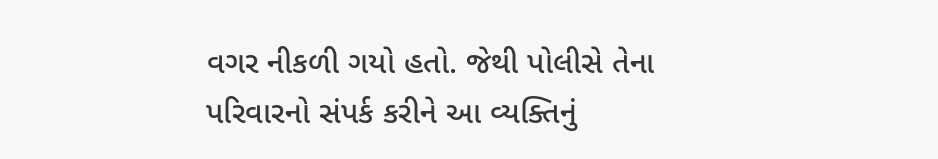વગર નીકળી ગયો હતો. જેથી પોલીસે તેના પરિવારનો સંપર્ક કરીને આ વ્યક્તિનું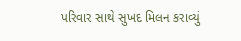પરિવાર સાથે સુખદ મિલન કરાવ્યું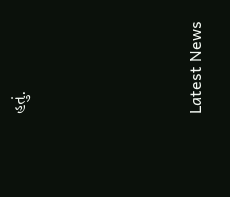હતું.






Latest News